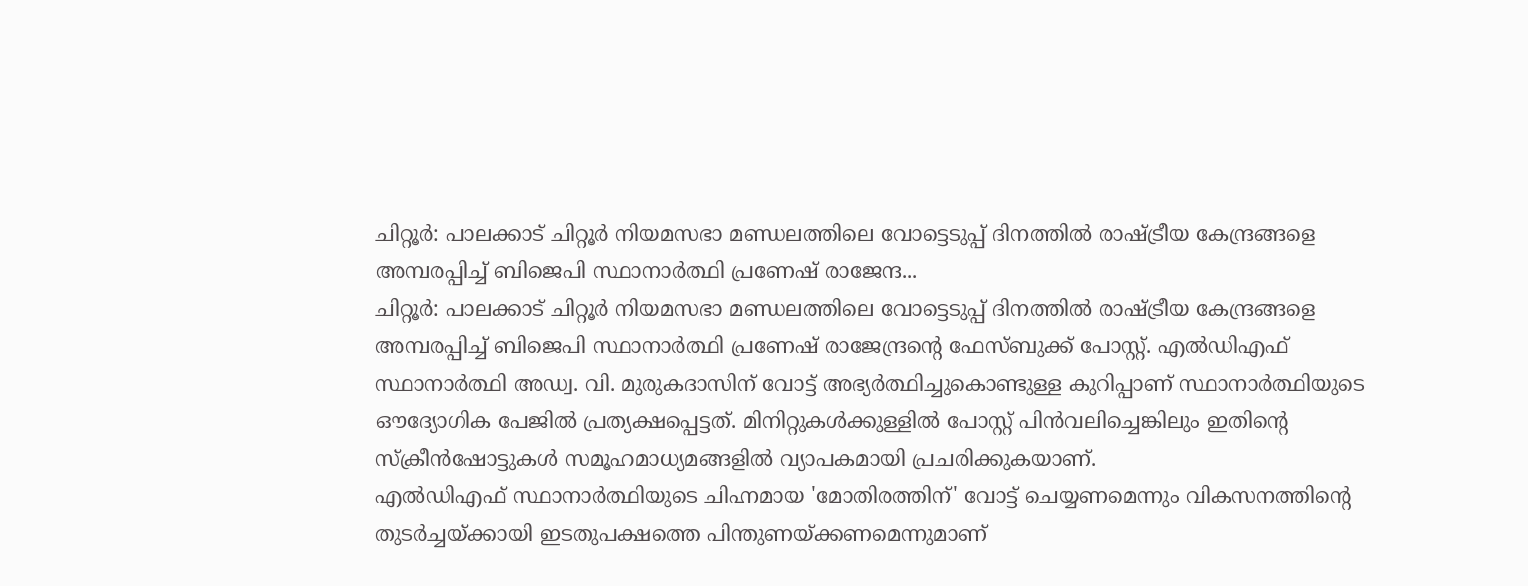ചിറ്റൂർ: പാലക്കാട് ചിറ്റൂർ നിയമസഭാ മണ്ഡലത്തിലെ വോട്ടെടുപ്പ് ദിനത്തിൽ രാഷ്ട്രീയ കേന്ദ്രങ്ങളെ അമ്പരപ്പിച്ച് ബിജെപി സ്ഥാനാർത്ഥി പ്രണേഷ് രാജേന്ദ...
ചിറ്റൂർ: പാലക്കാട് ചിറ്റൂർ നിയമസഭാ മണ്ഡലത്തിലെ വോട്ടെടുപ്പ് ദിനത്തിൽ രാഷ്ട്രീയ കേന്ദ്രങ്ങളെ അമ്പരപ്പിച്ച് ബിജെപി സ്ഥാനാർത്ഥി പ്രണേഷ് രാജേന്ദ്രന്റെ ഫേസ്ബുക്ക് പോസ്റ്റ്. എൽഡിഎഫ് സ്ഥാനാർത്ഥി അഡ്വ. വി. മുരുകദാസിന് വോട്ട് അഭ്യർത്ഥിച്ചുകൊണ്ടുള്ള കുറിപ്പാണ് സ്ഥാനാർത്ഥിയുടെ ഔദ്യോഗിക പേജിൽ പ്രത്യക്ഷപ്പെട്ടത്. മിനിറ്റുകൾക്കുള്ളിൽ പോസ്റ്റ് പിൻവലിച്ചെങ്കിലും ഇതിന്റെ സ്ക്രീൻഷോട്ടുകൾ സമൂഹമാധ്യമങ്ങളിൽ വ്യാപകമായി പ്രചരിക്കുകയാണ്.
എൽഡിഎഫ് സ്ഥാനാർത്ഥിയുടെ ചിഹ്നമായ 'മോതിരത്തിന്' വോട്ട് ചെയ്യണമെന്നും വികസനത്തിന്റെ തുടർച്ചയ്ക്കായി ഇടതുപക്ഷത്തെ പിന്തുണയ്ക്കണമെന്നുമാണ്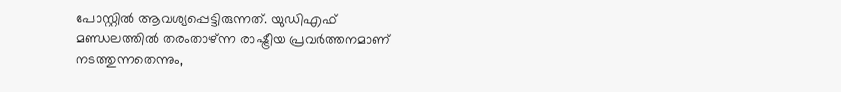പോസ്റ്റിൽ ആവശ്യപ്പെട്ടിരുന്നത്. യുഡിഎഫ് മണ്ഡലത്തിൽ തരംതാഴ്ന്ന രാഷ്ട്രീയ പ്രവർത്തനമാണ് നടത്തുന്നതെന്നും,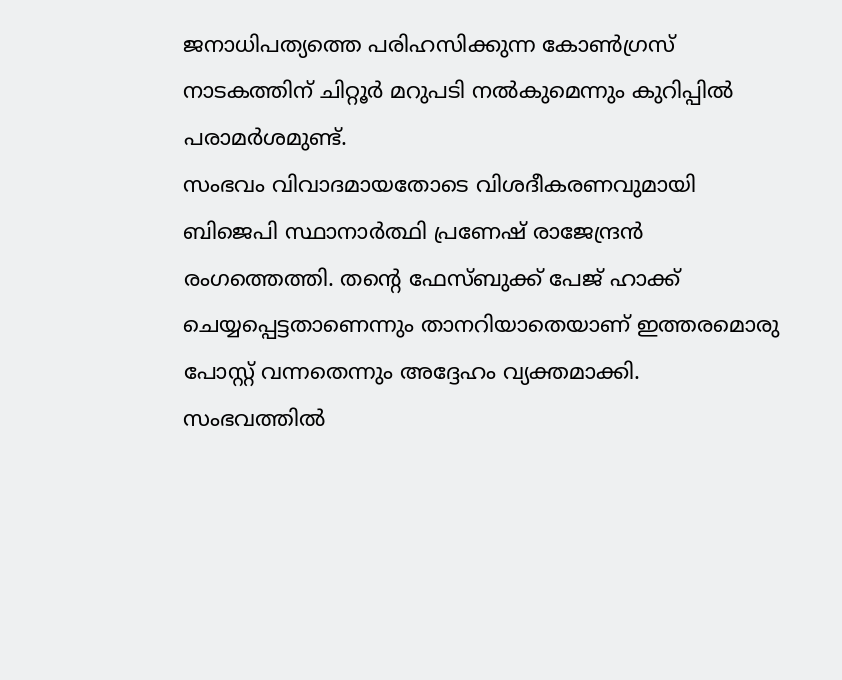ജനാധിപത്യത്തെ പരിഹസിക്കുന്ന കോൺഗ്രസ് നാടകത്തിന് ചിറ്റൂർ മറുപടി നൽകുമെന്നും കുറിപ്പിൽ പരാമർശമുണ്ട്.
സംഭവം വിവാദമായതോടെ വിശദീകരണവുമായി ബിജെപി സ്ഥാനാർത്ഥി പ്രണേഷ് രാജേന്ദ്രൻ രംഗത്തെത്തി. തന്റെ ഫേസ്ബുക്ക് പേജ് ഹാക്ക് ചെയ്യപ്പെട്ടതാണെന്നും താനറിയാതെയാണ് ഇത്തരമൊരു പോസ്റ്റ് വന്നതെന്നും അദ്ദേഹം വ്യക്തമാക്കി. സംഭവത്തിൽ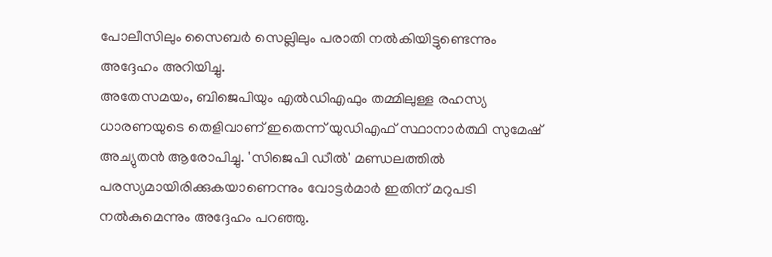പോലീസിലും സൈബർ സെല്ലിലും പരാതി നൽകിയിട്ടുണ്ടെന്നും അദ്ദേഹം അറിയിച്ചു.
അതേസമയം, ബിജെപിയും എൽഡിഎഫും തമ്മിലുള്ള രഹസ്യ ധാരണയുടെ തെളിവാണ് ഇതെന്ന് യുഡിഎഫ് സ്ഥാനാർത്ഥി സുമേഷ് അച്യുതൻ ആരോപിച്ചു. 'സിജെപി ഡീൽ' മണ്ഡലത്തിൽ പരസ്യമായിരിക്കുകയാണെന്നും വോട്ടർമാർ ഇതിന് മറുപടി നൽകുമെന്നും അദ്ദേഹം പറഞ്ഞു.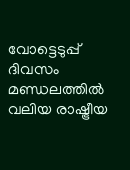വോട്ടെടുപ്പ് ദിവസം മണ്ഡലത്തിൽ വലിയ രാഷ്ട്രീയ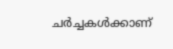ചർച്ചകൾക്കാണ്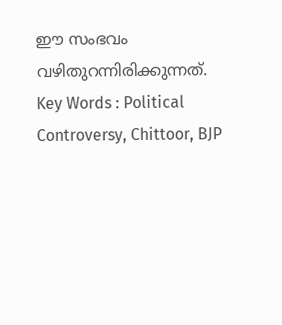ഈ സംഭവം വഴിതുറന്നിരിക്കുന്നത്.
Key Words : Political Controversy, Chittoor, BJP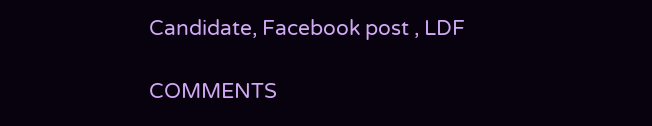Candidate, Facebook post , LDF

COMMENTS